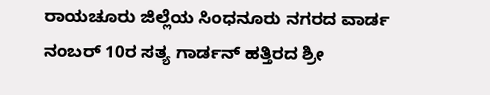ರಾಯಚೂರು ಜಿಲ್ಲೆಯ ಸಿಂಧನೂರು ನಗರದ ವಾರ್ಡ ನಂಬರ್ 10ರ ಸತ್ಯ ಗಾರ್ಡನ್ ಹತ್ತಿರದ ಶ್ರೀ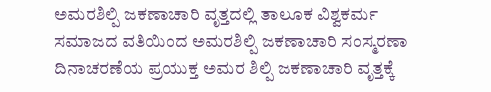ಅಮರಶಿಲ್ಪಿ ಜಕಣಾಚಾರಿ ವೃತ್ತದಲ್ಲಿ ತಾಲೂಕ ವಿಶ್ವಕರ್ಮ ಸಮಾಜದ ವತಿಯಿಂದ ಅಮರಶಿಲ್ಪಿ ಜಕಣಾಚಾರಿ ಸಂಸ್ಮರಣಾ ದಿನಾಚರಣೆಯ ಪ್ರಯುಕ್ತ ಅಮರ ಶಿಲ್ಪಿ ಜಕಣಾಚಾರಿ ವೃತ್ತಕ್ಕೆ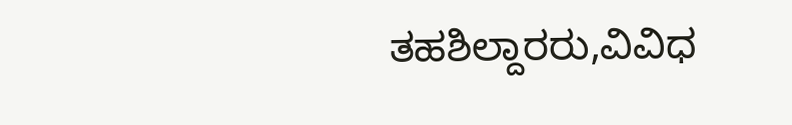ತಹಶಿಲ್ದಾರರು,ವಿವಿಧ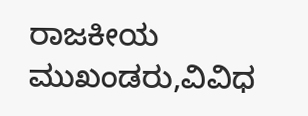ರಾಜಕೀಯ ಮುಖಂಡರು,ವಿವಿಧ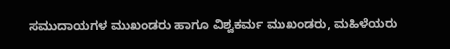ಸಮುದಾಯಗಳ ಮುಖಂಡರು ಹಾಗೂ ವಿಶ್ವಕರ್ಮ ಮುಖಂಡರು, ಮಹಿಳೆಯರು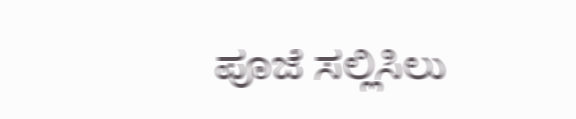ಪೂಜೆ ಸಲ್ಲಿಸಿಲು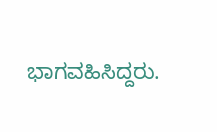ಭಾಗವಹಿಸಿದ್ದರು.